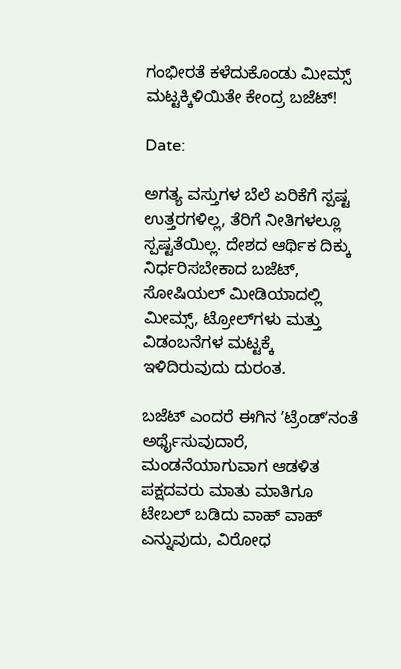ಗಂಭೀರತೆ ಕಳೆದುಕೊಂಡು ಮೀಮ್ಸ್ ಮಟ್ಟಕ್ಕಿಳಿಯಿತೇ ಕೇಂದ್ರ ಬಜೆಟ್‌!

Date:

ಅಗತ್ಯ ವಸ್ತುಗಳ ಬೆಲೆ ಏರಿಕೆಗೆ ಸ್ಪಷ್ಟ ಉತ್ತರಗಳಿಲ್ಲ, ತೆರಿಗೆ ನೀತಿಗಳಲ್ಲೂ ಸ್ಪಷ್ಟತೆಯಿಲ್ಲ. ದೇಶದ ಆರ್ಥಿಕ ದಿಕ್ಕು ನಿರ್ಧರಿಸಬೇಕಾದ ಬಜೆಟ್‌, ಸೋಷಿಯಲ್ ಮೀಡಿಯಾದಲ್ಲಿ ಮೀಮ್ಸ್‌, ಟ್ರೋಲ್‌ಗಳು ಮತ್ತು ವಿಡಂಬನೆಗಳ ಮಟ್ಟಕ್ಕೆ ಇಳಿದಿರುವುದು ದುರಂತ.

ಬಜೆಟ್‌ ಎಂದರೆ ಈಗಿನ ʼಟ್ರೆಂಡ್‌ʼನಂತೆ ಅರ್ಥೈಸುವುದಾರೆ, ಮಂಡನೆಯಾಗುವಾಗ ಆಡಳಿತ ಪಕ್ಷದವರು ಮಾತು ಮಾತಿಗೂ ಟೇಬಲ್‌ ಬಡಿದು ವಾಹ್‌ ವಾಹ್‌ ಎನ್ನುವುದು, ವಿರೋಧ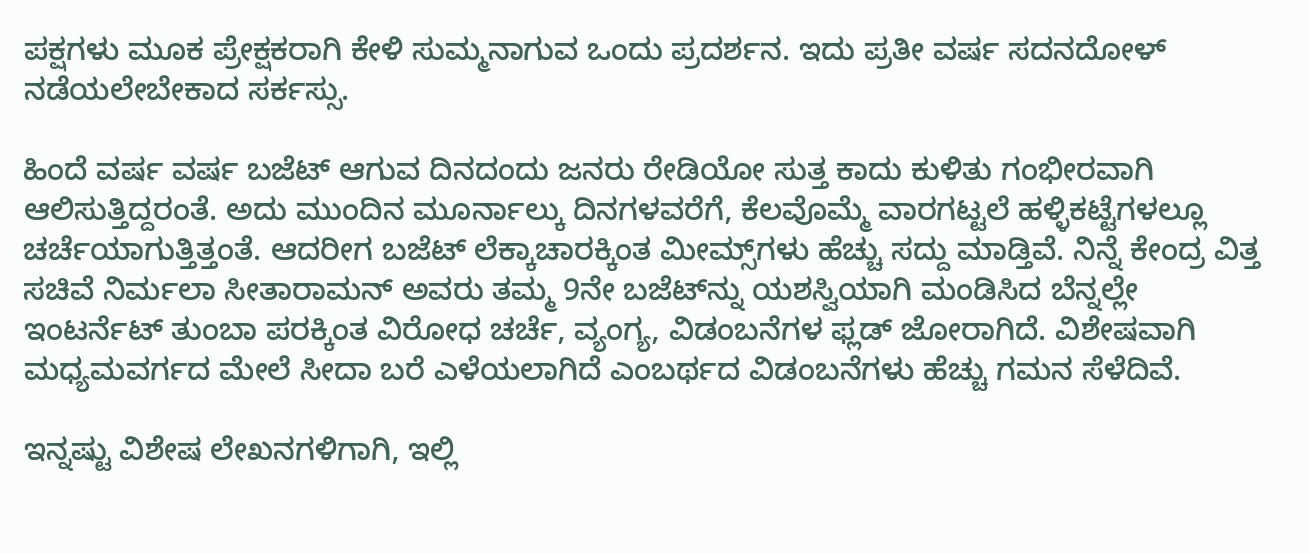ಪಕ್ಷಗಳು ಮೂಕ ಪ್ರೇಕ್ಷಕರಾಗಿ ಕೇಳಿ ಸುಮ್ಮನಾಗುವ ಒಂದು ಪ್ರದರ್ಶನ. ಇದು ಪ್ರತೀ ವರ್ಷ ಸದನದೋಳ್‌ ನಡೆಯಲೇಬೇಕಾದ ಸರ್ಕಸ್ಸು.

ಹಿಂದೆ ವರ್ಷ ವರ್ಷ ಬಜೆಟ್‌ ಆಗುವ ದಿನದಂದು ಜನರು ರೇಡಿಯೋ ಸುತ್ತ ಕಾದು ಕುಳಿತು ಗಂಭೀರವಾಗಿ ಆಲಿಸುತ್ತಿದ್ದರಂತೆ. ಅದು ಮುಂದಿನ ಮೂರ್ನಾಲ್ಕು ದಿನಗಳವರೆಗೆ, ಕೆಲವೊಮ್ಮೆ ವಾರಗಟ್ಟಲೆ ಹಳ್ಳಿಕಟ್ಟೆಗಳಲ್ಲೂ ಚರ್ಚೆಯಾಗುತ್ತಿತ್ತಂತೆ. ಆದರೀಗ ಬಜೆಟ್‌ ಲೆಕ್ಕಾಚಾರಕ್ಕಿಂತ ಮೀಮ್ಸ್‌ಗಳು ಹೆಚ್ಚು ಸದ್ದು ಮಾಡ್ತಿವೆ. ನಿನ್ನೆ ಕೇಂದ್ರ ವಿತ್ತ ಸಚಿವೆ ನಿರ್ಮಲಾ ಸೀತಾರಾಮನ್‌ ಅವರು ತಮ್ಮ 9ನೇ ಬಜೆಟ್‌ನ್ನು ಯಶಸ್ವಿಯಾಗಿ ಮಂಡಿಸಿದ ಬೆನ್ನಲ್ಲೇ ಇಂಟರ್ನೆಟ್‌ ತುಂಬಾ ಪರಕ್ಕಿಂತ ವಿರೋಧ ಚರ್ಚೆ, ವ್ಯಂಗ್ಯ, ವಿಡಂಬನೆಗಳ ಫ್ಲಡ್‌ ಜೋರಾಗಿದೆ. ವಿಶೇಷವಾಗಿ ಮಧ್ಯಮವರ್ಗದ ಮೇಲೆ ಸೀದಾ ಬರೆ ಎಳೆಯಲಾಗಿದೆ ಎಂಬರ್ಥದ ವಿಡಂಬನೆಗಳು ಹೆಚ್ಚು ಗಮನ ಸೆಳೆದಿವೆ.

ಇನ್ನಷ್ಟು ವಿಶೇಷ ಲೇಖನಗಳಿಗಾಗಿ, ಇಲ್ಲಿ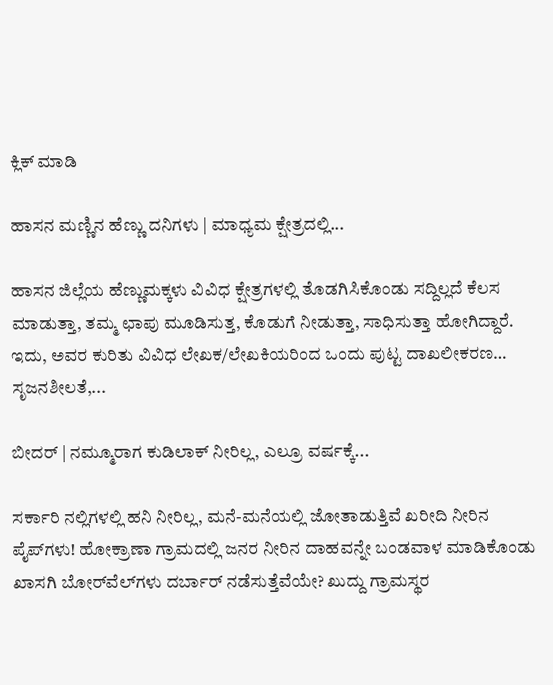ಕ್ಲಿಕ್ ಮಾಡಿ

ಹಾಸನ ಮಣ್ಣಿನ ಹೆಣ್ಣು ದನಿಗಳು | ಮಾಧ್ಯಮ ಕ್ಷೇತ್ರದಲ್ಲಿ...

ಹಾಸನ ಜಿಲ್ಲೆಯ ಹೆಣ್ಣುಮಕ್ಕಳು ವಿವಿಧ ಕ್ಷೇತ್ರಗಳಲ್ಲಿ ತೊಡಗಿಸಿಕೊಂಡು ಸದ್ದಿಲ್ಲದೆ ಕೆಲಸ ಮಾಡುತ್ತಾ, ತಮ್ಮ ಛಾಪು ಮೂಡಿಸುತ್ತ, ಕೊಡುಗೆ ನೀಡುತ್ತಾ, ಸಾಧಿಸುತ್ತಾ ಹೋಗಿದ್ದಾರೆ. ಇದು, ಅವರ ಕುರಿತು ವಿವಿಧ ಲೇಖಕ/ಲೇಖಕಿಯರಿಂದ ಒಂದು ಪುಟ್ಟ ದಾಖಲೀಕರಣ… ಸೃಜನಶೀಲತೆ,...

ಬೀದರ್ | ನಮ್ಮೂರಾಗ ಕುಡಿಲಾಕ್ ನೀರಿಲ್ಲ, ಎಲ್ರೂ ವರ್ಷಕ್ಕೆ...

ಸರ್ಕಾರಿ ನಲ್ಲಿಗಳಲ್ಲಿ ಹನಿ ನೀರಿಲ್ಲ, ಮನೆ-ಮನೆಯಲ್ಲಿ ಜೋತಾಡುತ್ತಿವೆ ಖರೀದಿ ನೀರಿನ ಪೈಪ್‌ಗಳು! ಹೋಕ್ರಾಣಾ ಗ್ರಾಮದಲ್ಲಿ ಜನರ ನೀರಿನ ದಾಹವನ್ನೇ ಬಂಡವಾಳ ಮಾಡಿಕೊಂಡು ಖಾಸಗಿ ಬೋರ್‌ವೆಲ್‌ಗಳು ದರ್ಬಾರ್‌ ನಡೆಸುತ್ತೆವೆಯೇ? ಖುದ್ದು ಗ್ರಾಮಸ್ಥರ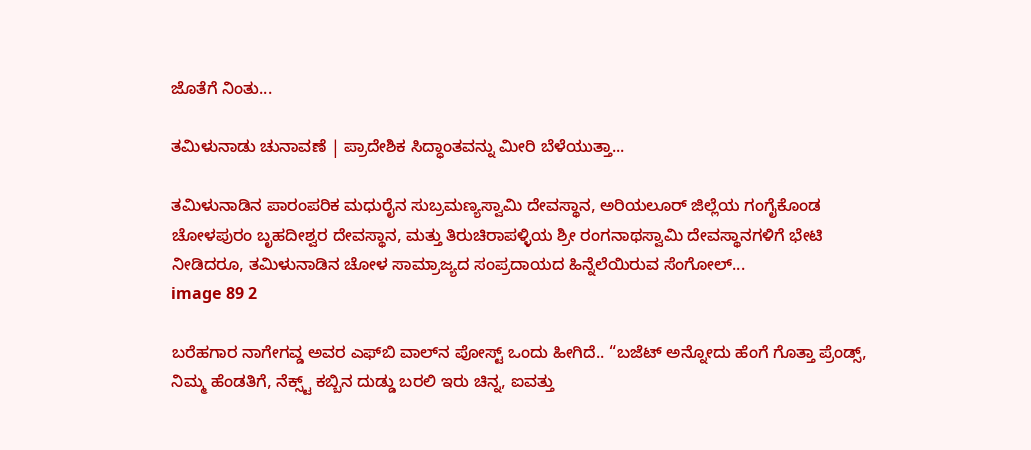ಜೊತೆಗೆ ನಿಂತು...

ತಮಿಳುನಾಡು ಚುನಾವಣೆ | ಪ್ರಾದೇಶಿಕ ಸಿದ್ಧಾಂತವನ್ನು ಮೀರಿ ಬೆಳೆಯುತ್ತಾ...

ತಮಿಳುನಾಡಿನ ಪಾರಂಪರಿಕ ಮಧುರೈನ ಸುಬ್ರಮಣ್ಯಸ್ವಾಮಿ ದೇವಸ್ಥಾನ, ಅರಿಯಲೂರ್ ಜಿಲ್ಲೆಯ ಗಂಗೈಕೊಂಡ ಚೋಳಪುರಂ ಬೃಹದೀಶ್ವರ ದೇವಸ್ಥಾನ, ಮತ್ತು ತಿರುಚಿರಾಪಳ್ಳಿಯ ಶ್ರೀ ರಂಗನಾಥಸ್ವಾಮಿ ದೇವಸ್ಥಾನಗಳಿಗೆ ಭೇಟಿ ನೀಡಿದರೂ, ತಮಿಳುನಾಡಿನ ಚೋಳ ಸಾಮ್ರಾಜ್ಯದ ಸಂಪ್ರದಾಯದ ಹಿನ್ನೆಲೆಯಿರುವ ಸೆಂಗೋಲ್...
image 89 2

ಬರೆಹಗಾರ ನಾಗೇಗವ್ಡ ಅವರ ಎಫ್‌ಬಿ ವಾಲ್‌ನ ಪೋಸ್ಟ್‌ ಒಂದು ಹೀಗಿದೆ.. “ಬಜೆಟ್ ಅನ್ನೋದು ಹೆಂಗೆ ಗೊತ್ತಾ ಪ್ರೆಂಡ್ಸ್, ನಿಮ್ಮ ಹೆಂಡತಿಗೆ‌, ನೆಕ್ಸ್ಟ್ ಕಬ್ಬಿನ ದುಡ್ಡು ಬರಲಿ ಇರು ಚಿನ್ನ, ಐವತ್ತು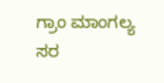ಗ್ರಾಂ ಮಾಂಗಲ್ಯ ಸರ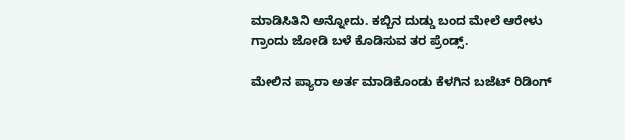ಮಾಡಿಸಿತಿನಿ ಅನ್ನೋದು. ಕಬ್ಬಿನ ದುಡ್ಡು ಬಂದ ಮೇಲೆ ಆರೇಳು ಗ್ರಾಂದು ಜೋಡಿ ಬಳೆ ಕೊಡಿಸುವ ತರ ಪ್ರೆಂಡ್ಸ್.

ಮೇಲಿನ ಪ್ಯಾರಾ ಅರ್ತ ಮಾಡಿಕೊಂಡು ಕೆಳಗಿನ ಬಜೆಟ್ ರಿಡಿಂಗ್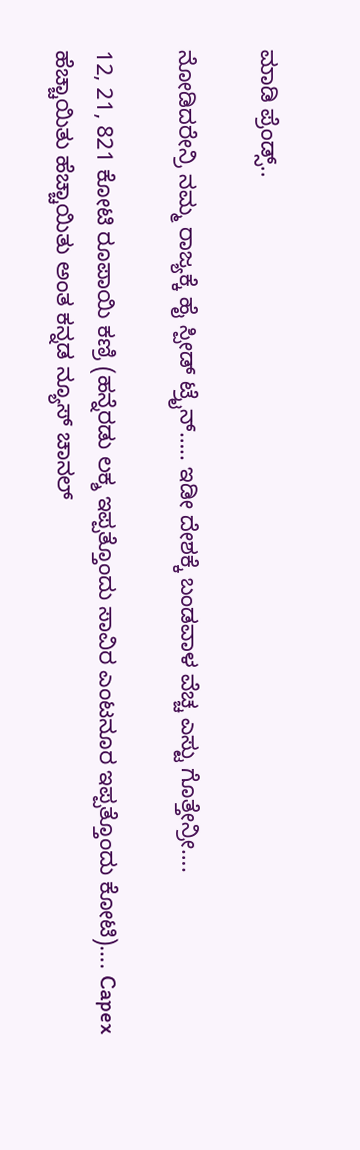ಮಾಡಿ ಪ್ರೆಂಡ್ಸ್..

ನೋಡಿದರೇನ್ರಿ ನಮ್ಮ ರಾಜ್ಯಕ್ಕೆ ಹೈ ಸ್ಪೀಡ್ ಟ್ರೈನ್….. ಇಡೀ ದೇಶಕ್ಕೆ ಬಂಡವಾಳ ವೆಚ್ಚ ಎಸ್ಟು ಗೊತ್ತೇನ್ರೀ….

12, 21, 821 ಕೋಟಿ ರೂಪಾಯಿ ಕಣ್ರಿ (ಹನ್ನೆರಡು ಲಕ್ಶ ಇಪ್ಪತ್ತೊಂದು ಸಾವಿರ ಎಂಟನೂರ ಇಪ್ಪತ್ತೊಂದು ಕೋಟಿ)…. Capex ಹೆಚ್ಚಾಯಿತು ಹೆಚ್ಚಾಯಿತು ಅಂತ ಕನ್ನಡ ನ್ಯೂಸ್ ಚಾನಲ್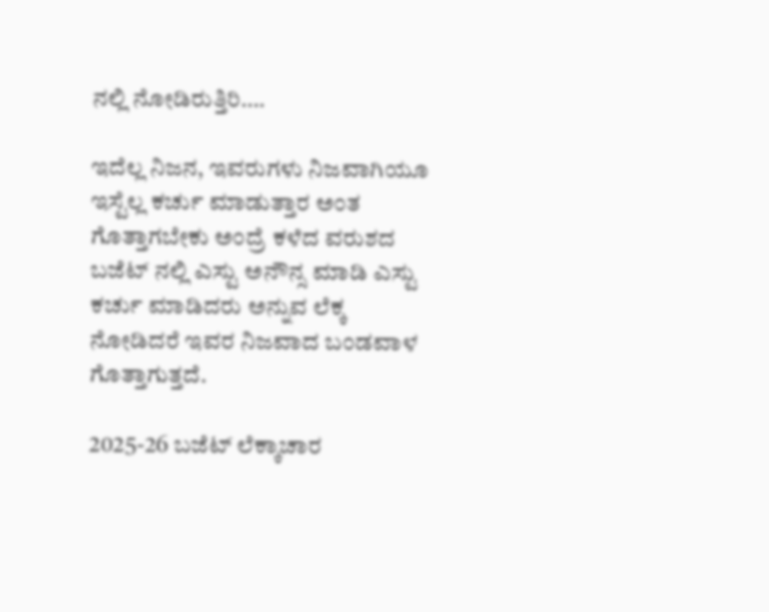ನಲ್ಲಿ ನೋಡಿರುತ್ತಿರಿ….

ಇದೆಲ್ಲ ನಿಜನ, ಇವರುಗಳು ನಿಜವಾಗಿಯೂ ಇಸ್ಟೆಲ್ಲ ಕರ್ಚು ಮಾಡುತ್ತಾರ ಅಂತ ಗೊತ್ತಾಗಬೇಕು ಅಂದ್ರೆ ಕಳೆದ ವರುಶದ ಬಜೆಟ್ ನಲ್ಲಿ ಎಸ್ಟು ಅನೌನ್ಸ ಮಾಡಿ ಎಸ್ಟು ಕರ್ಚು ಮಾಡಿದರು ಅನ್ನುವ ಲೆಕ್ಕ ನೋಡಿದರೆ ಇವರ ನಿಜವಾದ ಬಂಡವಾಳ ಗೊತ್ತಾಗುತ್ತದೆ.

2025-26 ಬಜೆಟ್ ಲೆಕ್ಕಾಚಾರ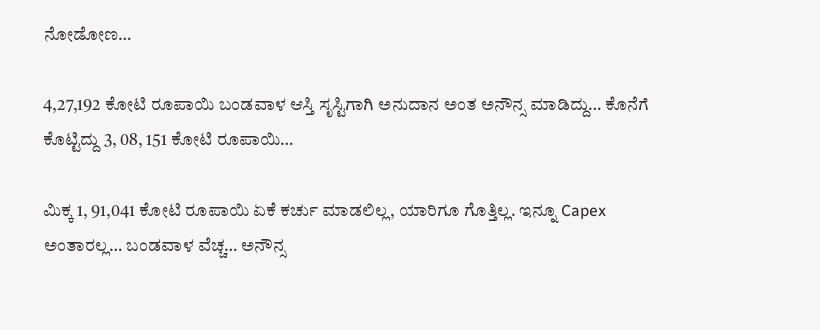ನೋಡೋಣ…

4,27,192 ಕೋಟಿ ರೂಪಾಯಿ ಬಂಡವಾಳ ಆಸ್ತಿ ಸೃಸ್ಟಿಗಾಗಿ ಅನುದಾನ ಅಂತ ಅನೌನ್ಸ ಮಾಡಿದ್ದು… ಕೊನೆಗೆ ಕೊಟ್ಟಿದ್ದು 3, 08, 151 ಕೋಟಿ ರೂಪಾಯಿ…

ಮಿಕ್ಕ 1, 91,041 ಕೋಟಿ ರೂಪಾಯಿ ಏಕೆ ಕರ್ಚು ಮಾಡಲಿಲ್ಲ, ಯಾರಿಗೂ ಗೊತ್ತಿಲ್ಲ. ಇನ್ನೂ Capex ಅಂತಾರಲ್ಲ… ಬಂಡವಾಳ ವೆಚ್ಚ… ಅನೌನ್ಸ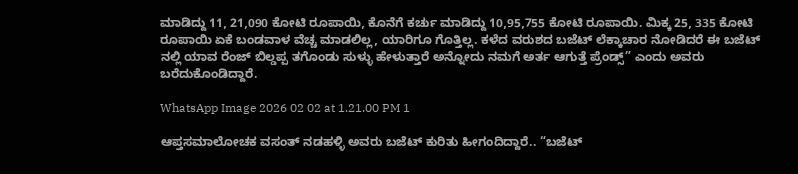ಮಾಡಿದ್ದು 11, 21,090 ಕೋಟಿ ರೂಪಾಯಿ, ಕೊನೆಗೆ ಕರ್ಚು ಮಾಡಿದ್ದು 10,95,755 ಕೋಟಿ ರೂಪಾಯಿ. ಮಿಕ್ಕ 25, 335 ಕೋಟಿ ರೂಪಾಯಿ ಏಕೆ ಬಂಡವಾಳ ವೆಚ್ಚ ಮಾಡಲಿಲ್ಲ, ಯಾರಿಗೂ ಗೊತ್ತಿಲ್ಲ. ಕಳೆದ ವರುಶದ ಬಜೆಟ್ ಲೆಕ್ಕಾಚಾರ ನೋಡಿದರೆ ಈ ಬಜೆಟ್ ನಲ್ಲಿ ಯಾವ ರೆಂಜ್ ಬಿಲ್ಡಪ್ಪ ತಗೊಂಡು ಸುಳ್ಳು ಹೇಳುತ್ತಾರೆ ಅನ್ನೋದು ನಮಗೆ ಅರ್ತ ಆಗುತ್ತೆ ಪ್ರೆಂಡ್ಸ್” ಎಂದು ಅವರು ಬರೆದುಕೊಂಡಿದ್ದಾರೆ.

WhatsApp Image 2026 02 02 at 1.21.00 PM 1

ಆಪ್ತಸಮಾಲೋಚಕ ವಸಂತ್‌ ನಡಹಳ್ಳಿ ಅವರು ಬಜೆಟ್‌ ಕುರಿತು ಹೀಗಂದಿದ್ದಾರೆ.. “ಬಜೆಟ್‌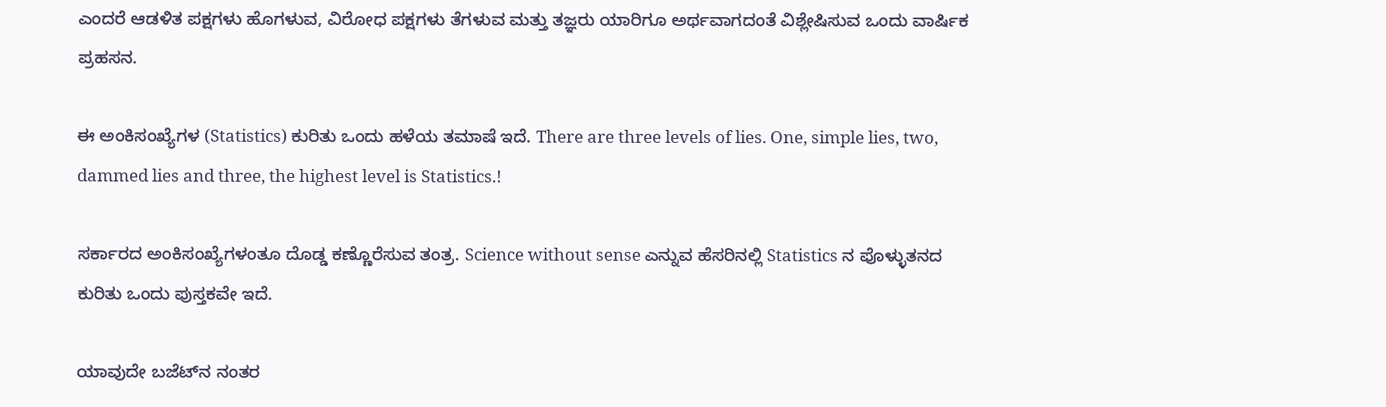ಎಂದರೆ ಆಡಳಿತ ಪಕ್ಷಗಳು ಹೊಗಳುವ, ವಿರೋಧ ಪಕ್ಷಗಳು ತೆಗಳುವ ಮತ್ತು ತಜ್ಞರು ಯಾರಿಗೂ ಅರ್ಥವಾಗದಂತೆ ವಿಶ್ಲೇಷಿಸುವ ಒಂದು ವಾರ್ಷಿಕ ಪ್ರಹಸನ.

ಈ ಅಂಕಿಸಂಖ್ಯೆಗಳ (Statistics) ಕುರಿತು ಒಂದು ಹಳೆಯ ತಮಾಷೆ ಇದೆ. There are three levels of lies. One, simple lies, two, dammed lies and three, the highest level is Statistics.!

ಸರ್ಕಾರದ ಅಂಕಿಸಂಖ್ಯೆಗಳಂತೂ ದೊಡ್ಡ ಕಣ್ಣೊರೆಸುವ ತಂತ್ರ. Science without sense ಎನ್ನುವ ಹೆಸರಿನಲ್ಲಿ Statistics ನ ಪೊಳ್ಳುತನದ ಕುರಿತು ಒಂದು ಪುಸ್ತಕವೇ ಇದೆ.

ಯಾವುದೇ ಬಜೆಟ್‌ನ ನಂತರ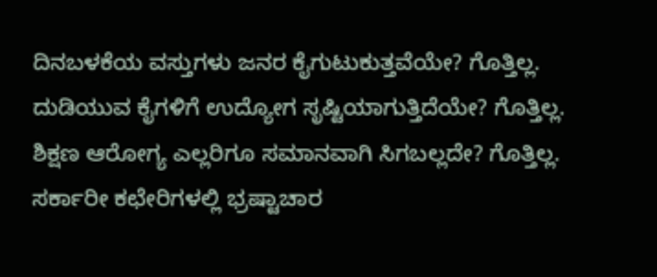ದಿನಬಳಕೆಯ ವಸ್ತುಗಳು ಜನರ ಕೈಗುಟುಕುತ್ತವೆಯೇ? ಗೊತ್ತಿಲ್ಲ. ದುಡಿಯುವ ಕೈಗಳಿಗೆ ಉದ್ಯೋಗ ಸೃಷ್ಟಿಯಾಗುತ್ತಿದೆಯೇ? ಗೊತ್ತಿಲ್ಲ. ಶಿಕ್ಷಣ ಆರೋಗ್ಯ ಎಲ್ಲರಿಗೂ ಸಮಾನವಾಗಿ ಸಿಗಬಲ್ಲದೇ? ಗೊತ್ತಿಲ್ಲ. ಸರ್ಕಾರೀ ಕಛೇರಿಗಳಲ್ಲಿ ಭ್ರಷ್ಟಾಚಾರ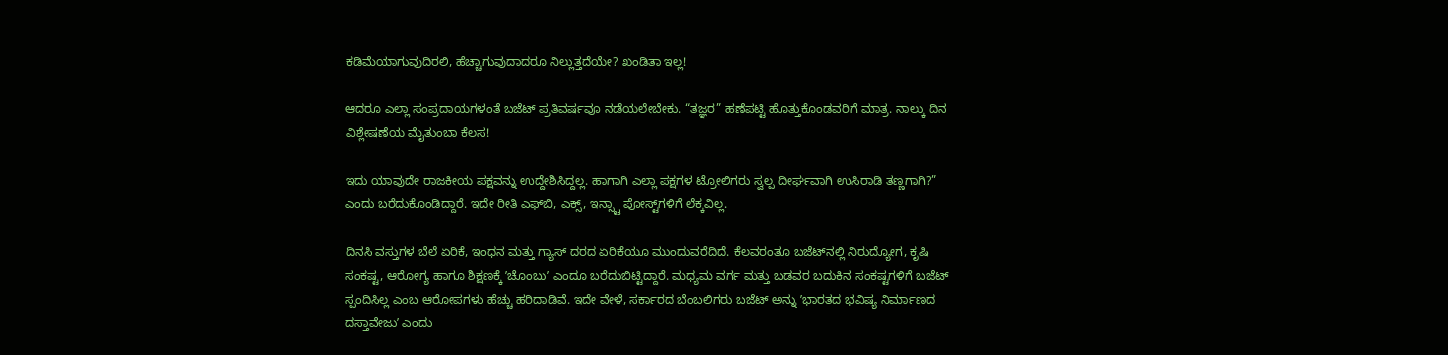ಕಡಿಮೆಯಾಗುವುದಿರಲಿ, ಹೆಚ್ಚಾಗುವುದಾದರೂ ನಿಲ್ಲುತ್ತದೆಯೇ? ಖಂಡಿತಾ ಇಲ್ಲ!

ಆದರೂ ಎಲ್ಲಾ ಸಂಪ್ರದಾಯಗಳಂತೆ ಬಜೆಟ್‌ ಪ್ರತಿವರ್ಷವೂ ನಡೆಯಲೇಬೇಕು. “ತಜ್ಞರ” ಹಣೆಪಟ್ಟಿ ಹೊತ್ತುಕೊಂಡವರಿಗೆ ಮಾತ್ರ. ನಾಲ್ಕು ದಿನ ವಿಶ್ಲೇಷಣೆಯ ಮೈತುಂಬಾ ಕೆಲಸ!

ಇದು ಯಾವುದೇ ರಾಜಕೀಯ ಪಕ್ಷವನ್ನು ಉದ್ದೇಶಿಸಿದ್ದಲ್ಲ. ಹಾಗಾಗಿ ಎಲ್ಲಾ ಪಕ್ಷಗಳ ಟ್ರೋಲಿಗರು ಸ್ವಲ್ಪ ದೀರ್ಘವಾಗಿ ಉಸಿರಾಡಿ ತಣ್ಣಗಾಗಿ?” ಎಂದು ಬರೆದುಕೊಂಡಿದ್ದಾರೆ. ಇದೇ ರೀತಿ ಎಫ್‌ಬಿ, ಎಕ್ಸ್‌, ಇನ್ಸ್ಟಾ ಪೋಸ್ಟ್‌ಗಳಿಗೆ ಲೆಕ್ಕವಿಲ್ಲ.

ದಿನಸಿ ವಸ್ತುಗಳ ಬೆಲೆ ಏರಿಕೆ, ಇಂಧನ ಮತ್ತು ಗ್ಯಾಸ್ ದರದ ಏರಿಕೆಯೂ ಮುಂದುವರೆದಿದೆ. ಕೆಲವರಂತೂ ಬಜೆಟ್‌ನಲ್ಲಿ ನಿರುದ್ಯೋಗ, ಕೃಷಿ ಸಂಕಷ್ಟ, ಆರೋಗ್ಯ ಹಾಗೂ ಶಿಕ್ಷಣಕ್ಕೆ ʼಚೊಂಬುʼ ಎಂದೂ ಬರೆದುಬಿಟ್ಟಿದ್ದಾರೆ. ಮಧ್ಯಮ ವರ್ಗ ಮತ್ತು ಬಡವರ ಬದುಕಿನ ಸಂಕಷ್ಟಗಳಿಗೆ ಬಜೆಟ್ ಸ್ಪಂದಿಸಿಲ್ಲ ಎಂಬ ಆರೋಪಗಳು ಹೆಚ್ಚು ಹರಿದಾಡಿವೆ. ಇದೇ ವೇಳೆ, ಸರ್ಕಾರದ ಬೆಂಬಲಿಗರು ಬಜೆಟ್ ಅನ್ನು ʼಭಾರತದ ಭವಿಷ್ಯ ನಿರ್ಮಾಣದ ದಸ್ತಾವೇಜುʼ ಎಂದು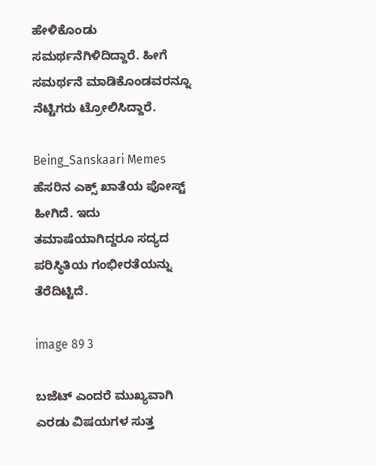ಹೇಳಿಕೊಂಡು ಸಮರ್ಥನೆಗಿಳಿದಿದ್ದಾರೆ. ಹೀಗೆ ಸಮರ್ಥನೆ ಮಾಡಿಕೊಂಡವರನ್ನೂ ನೆಟ್ಟಿಗರು ಟ್ರೋಲಿಸಿದ್ದಾರೆ.

Being_Sanskaari Memes ಹೆಸರಿನ ಎಕ್ಸ್‌ ಖಾತೆಯ ಪೋಸ್ಟ್‌ ಹೀಗಿದೆ. ಇದು ತಮಾಷೆಯಾಗಿದ್ದರೂ ಸದ್ಯದ ಪರಿಸ್ಥಿತಿಯ ಗಂಭೀರತೆಯನ್ನು ತೆರೆದಿಟ್ಟಿದೆ.

image 89 3

ಬಜೆಟ್ ಎಂದರೆ ಮುಖ್ಯವಾಗಿ ಎರಡು ವಿಷಯಗಳ ಸುತ್ತ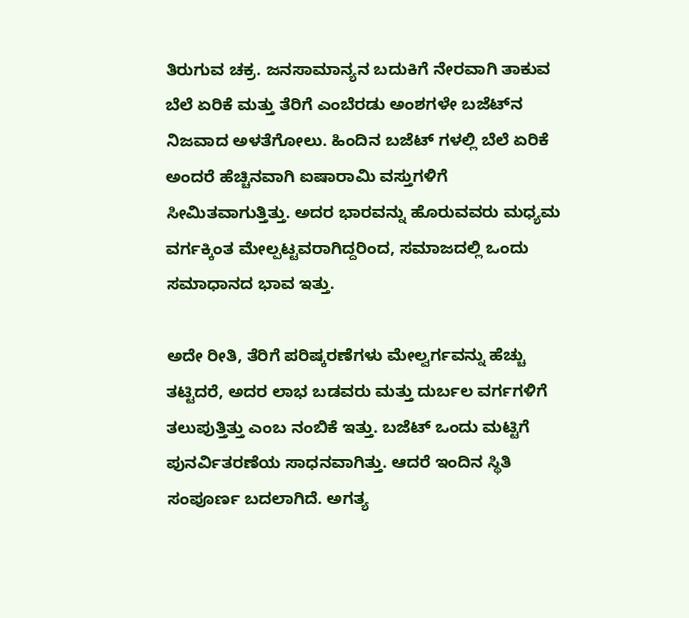ತಿರುಗುವ ಚಕ್ರ. ಜನಸಾಮಾನ್ಯನ ಬದುಕಿಗೆ ನೇರವಾಗಿ ತಾಕುವ ಬೆಲೆ ಏರಿಕೆ ಮತ್ತು ತೆರಿಗೆ ಎಂಬೆರಡು ಅಂಶಗಳೇ ಬಜೆಟ್‌ನ ನಿಜವಾದ ಅಳತೆಗೋಲು. ಹಿಂದಿನ ಬಜೆಟ್ ಗಳಲ್ಲಿ ಬೆಲೆ ಏರಿಕೆ ಅಂದರೆ ಹೆಚ್ಚಿನವಾಗಿ ಐಷಾರಾಮಿ ವಸ್ತುಗಳಿಗೆ ಸೀಮಿತವಾಗುತ್ತಿತ್ತು. ಅದರ ಭಾರವನ್ನು ಹೊರುವವರು ಮಧ್ಯಮ ವರ್ಗಕ್ಕಿಂತ ಮೇಲ್ಪಟ್ಟವರಾಗಿದ್ದರಿಂದ, ಸಮಾಜದಲ್ಲಿ ಒಂದು ಸಮಾಧಾನದ ಭಾವ ಇತ್ತು.

ಅದೇ ರೀತಿ, ತೆರಿಗೆ ಪರಿಷ್ಕರಣೆಗಳು ಮೇಲ್ವರ್ಗವನ್ನು ಹೆಚ್ಚು ತಟ್ಟಿದರೆ, ಅದರ ಲಾಭ ಬಡವರು ಮತ್ತು ದುರ್ಬಲ ವರ್ಗಗಳಿಗೆ ತಲುಪುತ್ತಿತ್ತು ಎಂಬ ನಂಬಿಕೆ ಇತ್ತು. ಬಜೆಟ್ ಒಂದು ಮಟ್ಟಿಗೆ ಪುನರ್ವಿತರಣೆಯ ಸಾಧನವಾಗಿತ್ತು. ಆದರೆ ಇಂದಿನ ಸ್ಥಿತಿ ಸಂಪೂರ್ಣ ಬದಲಾಗಿದೆ. ಅಗತ್ಯ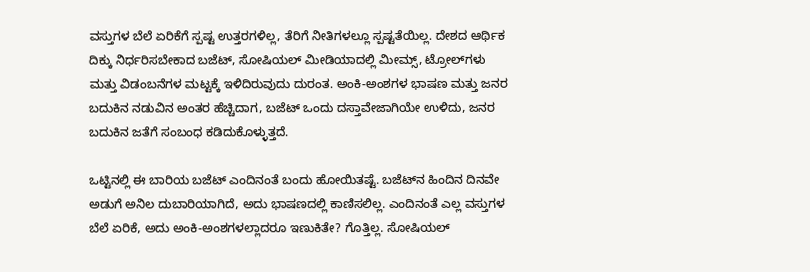ವಸ್ತುಗಳ ಬೆಲೆ ಏರಿಕೆಗೆ ಸ್ಪಷ್ಟ ಉತ್ತರಗಳಿಲ್ಲ, ತೆರಿಗೆ ನೀತಿಗಳಲ್ಲೂ ಸ್ಪಷ್ಟತೆಯಿಲ್ಲ. ದೇಶದ ಆರ್ಥಿಕ ದಿಕ್ಕು ನಿರ್ಧರಿಸಬೇಕಾದ ಬಜೆಟ್‌, ಸೋಷಿಯಲ್ ಮೀಡಿಯಾದಲ್ಲಿ ಮೀಮ್ಸ್‌, ಟ್ರೋಲ್‌ಗಳು ಮತ್ತು ವಿಡಂಬನೆಗಳ ಮಟ್ಟಕ್ಕೆ ಇಳಿದಿರುವುದು ದುರಂತ. ಅಂಕಿ-ಅಂಶಗಳ ಭಾಷಣ ಮತ್ತು ಜನರ ಬದುಕಿನ ನಡುವಿನ ಅಂತರ ಹೆಚ್ಚಿದಾಗ, ಬಜೆಟ್‌ ಒಂದು ದಸ್ತಾವೇಜಾಗಿಯೇ ಉಳಿದು, ಜನರ ಬದುಕಿನ ಜತೆಗೆ ಸಂಬಂಧ ಕಡಿದುಕೊಳ್ಳುತ್ತದೆ.

ಒಟ್ಟಿನಲ್ಲಿ ಈ ಬಾರಿಯ ಬಜೆಟ್‌ ಎಂದಿನಂತೆ ಬಂದು ಹೋಯಿತಷ್ಟೆ. ಬಜೆಟ್‌ನ ಹಿಂದಿನ ದಿನವೇ ಅಡುಗೆ ಅನಿಲ ದುಬಾರಿಯಾಗಿದೆ, ಅದು ಭಾಷಣದಲ್ಲಿ ಕಾಣಿಸಲಿಲ್ಲ. ಎಂದಿನಂತೆ ಎಲ್ಲ ವಸ್ತುಗಳ ಬೆಲೆ ಏರಿಕೆ, ಅದು ಅಂಕಿ-ಅಂಶಗಳಲ್ಲಾದರೂ ಇಣುಕಿತೇ? ಗೊತ್ತಿಲ್ಲ. ಸೋಷಿಯಲ್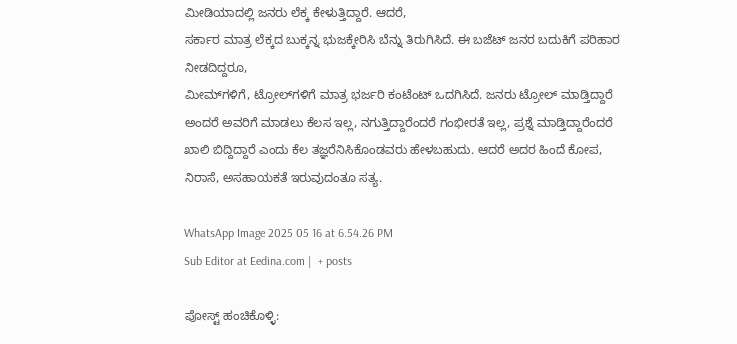ಮೀಡಿಯಾದಲ್ಲಿ ಜನರು ಲೆಕ್ಕ ಕೇಳುತ್ತಿದ್ದಾರೆ. ಆದರೆ,
ಸರ್ಕಾರ ಮಾತ್ರ ಲೆಕ್ಕದ ಬುಕ್ಕನ್ನ ಭುಜಕ್ಕೇರಿಸಿ ಬೆನ್ನು ತಿರುಗಿಸಿದೆ. ಈ ಬಜೆಟ್ ಜನರ ಬದುಕಿಗೆ ಪರಿಹಾರ ನೀಡದಿದ್ದರೂ,
ಮೀಮ್‌ಗಳಿಗೆ, ಟ್ರೋಲ್‌ಗಳಿಗೆ ಮಾತ್ರ ಭರ್ಜರಿ ಕಂಟೆಂಟ್ ಒದಗಿಸಿದೆ. ಜನರು ಟ್ರೋಲ್ ಮಾಡ್ತಿದ್ದಾರೆ ಅಂದರೆ ಅವರಿಗೆ ಮಾಡಲು ಕೆಲಸ ಇಲ್ಲ, ನಗುತ್ತಿದ್ದಾರೆಂದರೆ ಗಂಭೀರತೆ ಇಲ್ಲ, ಪ್ರಶ್ನೆ ಮಾಡ್ತಿದ್ದಾರೆಂದರೆ ಖಾಲಿ ಬಿದ್ದಿದ್ದಾರೆ ಎಂದು ಕೆಲ ತಜ್ಞರೆನಿಸಿಕೊಂಡವರು ಹೇಳಬಹುದು. ಆದರೆ ಅದರ ಹಿಂದೆ ಕೋಪ, ನಿರಾಸೆ, ಅಸಹಾಯಕತೆ ಇರುವುದಂತೂ ಸತ್ಯ.

WhatsApp Image 2025 05 16 at 6.54.26 PM
Sub Editor at Eedina.com |  + posts

ಪೋಸ್ಟ್ ಹಂಚಿಕೊಳ್ಳಿ: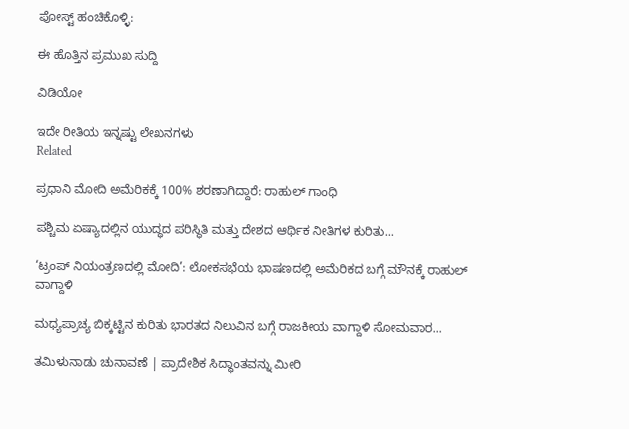ಪೋಸ್ಟ್ ಹಂಚಿಕೊಳ್ಳಿ:

ಈ ಹೊತ್ತಿನ ಪ್ರಮುಖ ಸುದ್ದಿ

ವಿಡಿಯೋ

ಇದೇ ರೀತಿಯ ಇನ್ನಷ್ಟು ಲೇಖನಗಳು
Related

ಪ್ರಧಾನಿ ಮೋದಿ ಅಮೆರಿಕಕ್ಕೆ 100% ಶರಣಾಗಿದ್ದಾರೆ: ರಾಹುಲ್ ಗಾಂಧಿ

ಪಶ್ಚಿಮ ಏಷ್ಯಾದಲ್ಲಿನ ಯುದ್ಧದ ಪರಿಸ್ಥಿತಿ ಮತ್ತು ದೇಶದ ಆರ್ಥಿಕ ನೀತಿಗಳ ಕುರಿತು...

‘ಟ್ರಂಪ್ ನಿಯಂತ್ರಣದಲ್ಲಿ ಮೋದಿ’: ಲೋಕಸಭೆಯ ಭಾಷಣದಲ್ಲಿ ಅಮೆರಿಕದ ಬಗ್ಗೆ ಮೌನಕ್ಕೆ ರಾಹುಲ್ ವಾಗ್ದಾಳಿ

ಮಧ್ಯಪ್ರಾಚ್ಯ ಬಿಕ್ಕಟ್ಟಿನ ಕುರಿತು ಭಾರತದ ನಿಲುವಿನ ಬಗ್ಗೆ ರಾಜಕೀಯ ವಾಗ್ದಾಳಿ ಸೋಮವಾರ...

ತಮಿಳುನಾಡು ಚುನಾವಣೆ | ಪ್ರಾದೇಶಿಕ ಸಿದ್ಧಾಂತವನ್ನು ಮೀರಿ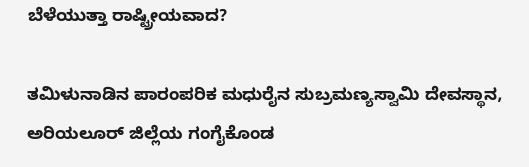ಬೆಳೆಯುತ್ತಾ ರಾಷ್ಟ್ರೀಯವಾದ?

ತಮಿಳುನಾಡಿನ ಪಾರಂಪರಿಕ ಮಧುರೈನ ಸುಬ್ರಮಣ್ಯಸ್ವಾಮಿ ದೇವಸ್ಥಾನ, ಅರಿಯಲೂರ್ ಜಿಲ್ಲೆಯ ಗಂಗೈಕೊಂಡ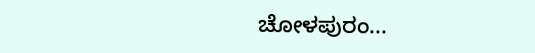ಚೋಳಪುರಂ...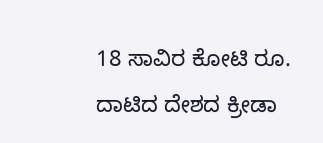18 ಸಾವಿರ ಕೋಟಿ ರೂ. ದಾಟಿದ ದೇಶದ ಕ್ರೀಡಾ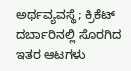ಅರ್ಥವ್ಯವಸ್ಥೆ; ಕ್ರಿಕೆಟ್ ದರ್ಬಾರಿನಲ್ಲಿ ಸೊರಗಿದ ಇತರ ಆಟಗಳು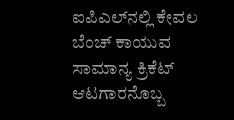ಐಪಿಎಲ್‌ನಲ್ಲಿ ಕೇವಲ ಬೆಂಚ್ ಕಾಯುವ ಸಾಮಾನ್ಯ ಕ್ರಿಕೆಟ್ ಆಟಗಾರನೊಬ್ಬ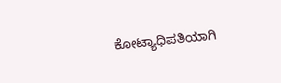ಕೋಟ್ಯಾಧಿಪತಿಯಾಗಿ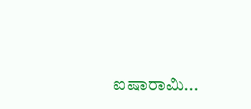ಐಷಾರಾಮಿ...